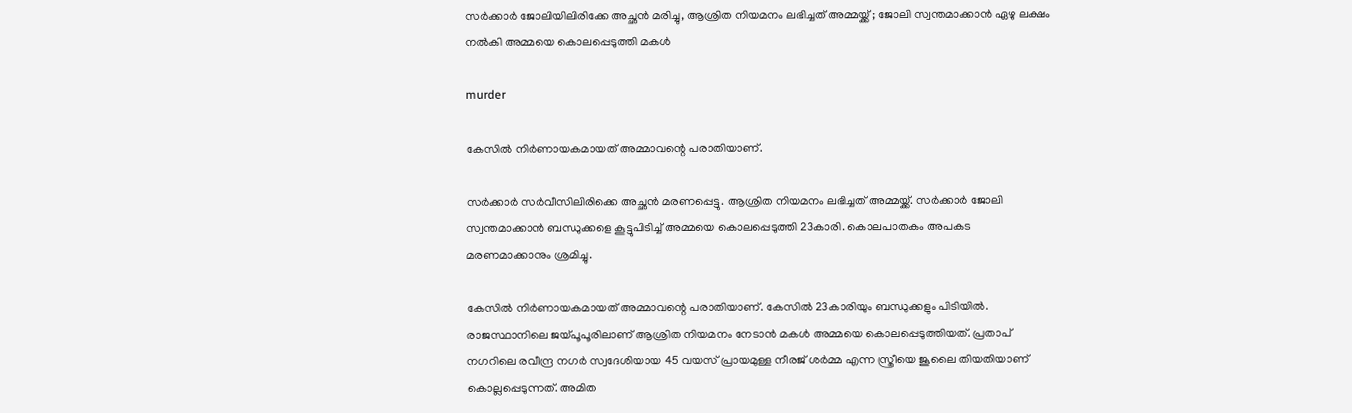സര്‍ക്കാര്‍ ജോലിയിലിരിക്കേ അച്ഛന്‍ മരിച്ചു, ആശ്രിത നിയമനം ലഭിച്ചത് അമ്മയ്ക്ക് ; ജോലി സ്വന്തമാക്കാന്‍ ഏഴു ലക്ഷം നല്‍കി അമ്മയെ കൊലപ്പെടുത്തി മകള്‍

murder

കേസില്‍ നിര്‍ണായകമായത് അമ്മാവന്റെ പരാതിയാണ്.

സര്‍ക്കാര്‍ സര്‍വീസിലിരിക്കെ അച്ഛന്‍ മരണപ്പെട്ടു. ആശ്രിത നിയമനം ലഭിച്ചത് അമ്മയ്ക്ക്. സര്‍ക്കാര്‍ ജോലി സ്വന്തമാക്കാന്‍ ബന്ധുക്കളെ കൂട്ടുപിടിച്ച് അമ്മയെ കൊലപ്പെടുത്തി 23കാരി. കൊലപാതകം അപകട മരണമാക്കാനും ശ്രമിച്ചു.

കേസില്‍ നിര്‍ണായകമായത് അമ്മാവന്റെ പരാതിയാണ്. കേസില്‍ 23കാരിയും ബന്ധുക്കളും പിടിയില്‍. രാജസ്ഥാനിലെ ജയ്പൂപൂരിലാണ് ആശ്രിത നിയമനം നേടാന്‍ മകള്‍ അമ്മയെ കൊലപ്പെടുത്തിയത്. പ്രതാപ് നഗറിലെ രവീന്ദ്ര നഗര്‍ സ്വദേശിയായ 45 വയസ് പ്രായമുള്ള നീരജ് ശര്‍മ്മ എന്ന സ്ത്രീയെ ജൂലൈ തിയതിയാണ് കൊല്ലപ്പെടുന്നത്. അമിത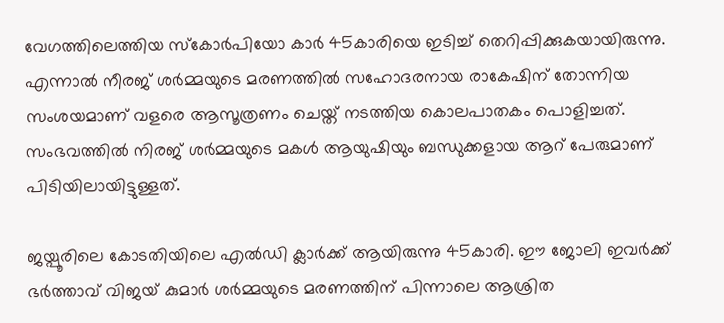വേഗത്തിലെത്തിയ സ്‌കോര്‍പിയോ കാര്‍ 45കാരിയെ ഇടിച്ച് തെറിപ്പിക്കുകയായിരുന്നു. എന്നാല്‍ നീരജ് ശര്‍മ്മയുടെ മരണത്തില്‍ സഹോദരനായ രാകേഷിന് തോന്നിയ സംശയമാണ് വളരെ ആസൂത്രണം ചെയ്ത് നടത്തിയ കൊലപാതകം പൊളിച്ചത്. സംഭവത്തില്‍ നിരജ് ശര്‍മ്മയുടെ മകള്‍ ആയുഷിയും ബന്ധുക്കളായ ആറ് പേരുമാണ് പിടിയിലായിട്ടുള്ളത്.

ജയ്പൂരിലെ കോടതിയിലെ എല്‍ഡി ക്ലാര്‍ക്ക് ആയിരുന്നു 45കാരി. ഈ ജോലി ഇവര്‍ക്ക് ഭര്‍ത്താവ് വിജയ് കുമാര്‍ ശര്‍മ്മയുടെ മരണത്തിന് പിന്നാലെ ആശ്രിത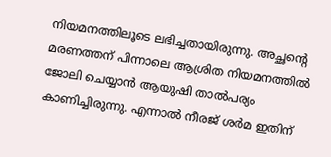നിയമനത്തിലൂടെ ലഭിച്ചതായിരുന്നു. അച്ഛന്റെ മരണത്തന് പിന്നാലെ ആശ്രിത നിയമനത്തില്‍ ജോലി ചെയ്യാന്‍ ആയുഷി താല്‍പര്യം കാണിച്ചിരുന്നു. എന്നാല്‍ നീരജ് ശര്‍മ ഇതിന്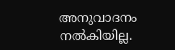അനുവാദനം നല്‍കിയില്ല.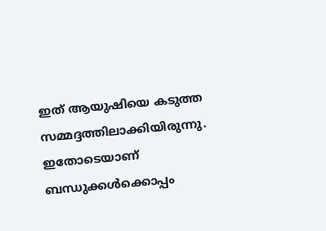ഇത് ആയുഷിയെ കടുത്ത സമ്മദ്ദത്തിലാക്കിയിരുന്നു. ഇതോടെയാണ് ബന്ധുക്കള്‍ക്കൊപ്പം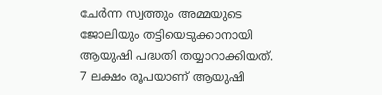ചേര്‍ന്ന സ്വത്തും അമ്മയുടെ ജോലിയും തട്ടിയെടുക്കാനായി ആയുഷി പദ്ധതി തയ്യാറാക്കിയത്. 7 ലക്ഷം രൂപയാണ് ആയുഷി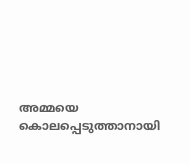അമ്മയെ കൊലപ്പെടുത്താനായി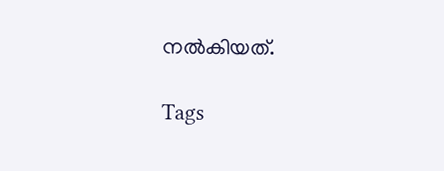നല്‍കിയത്.

Tags